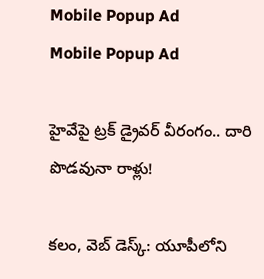Mobile Popup Ad
Mobile Popup Ad

హైవేపై ట్రక్ డ్రైవర్ వీరంగం.. దారి పొడ‌వునా రాళ్లు!

క‌లం, వెబ్ డెస్క్: యూపీలోని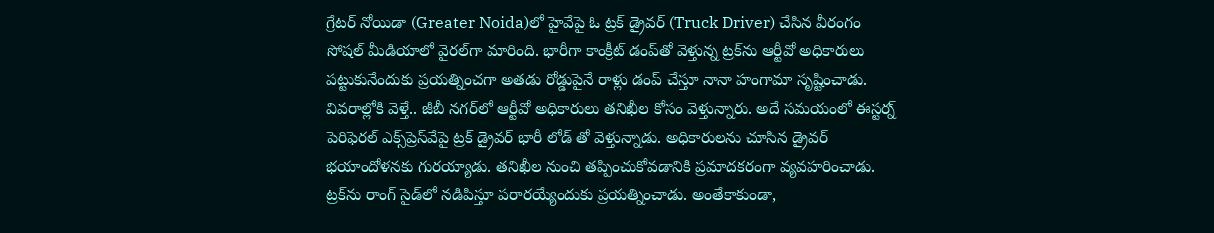గ్రేటర్ నోయిడా (Greater Noida)లో హైవేపై ఓ ట్ర‌క్ డ్రైవ‌ర్ (Truck Driver) చేసిన వీరంగం సోష‌ల్ మీడియాలో వైర‌ల్‌గా మారింది. భారీగా కాంక్రీట్ డంప్‌తో వెళ్తున్న ట్ర‌క్‌ను ఆర్టీవో అధికారులు ప‌ట్టుకునేందుకు ప్ర‌య‌త్నించ‌గా అత‌డు రోడ్డుపైనే రాళ్లు డంప్ చేస్తూ నానా హంగామా సృష్టించాడు. వివ‌రాల్లోకి వెళ్తే.. జీబీ నగర్‌లో ఆర్టీవో అధికారులు తనిఖీల కోసం వెళ్తున్నారు. అదే సమయంలో ఈస్టర్న్ పెరిఫెరల్ ఎక్స్‌ప్రెస్‌వేపై ట్రక్ డ్రైవర్ భారీ లోడ్ తో వెళ్తున్నాడు. అధికారులను చూసిన డ్రైవర్ భయాందోళనకు గురయ్యాడు. తనిఖీల నుంచి తప్పించుకోవడానికి ప్రమాదకరంగా వ్యవహరించాడు. ట్రక్‌ను రాంగ్ సైడ్‌లో నడిపిస్తూ పరారయ్యేందుకు ప్రయత్నించాడు. అంతేకాకుండా,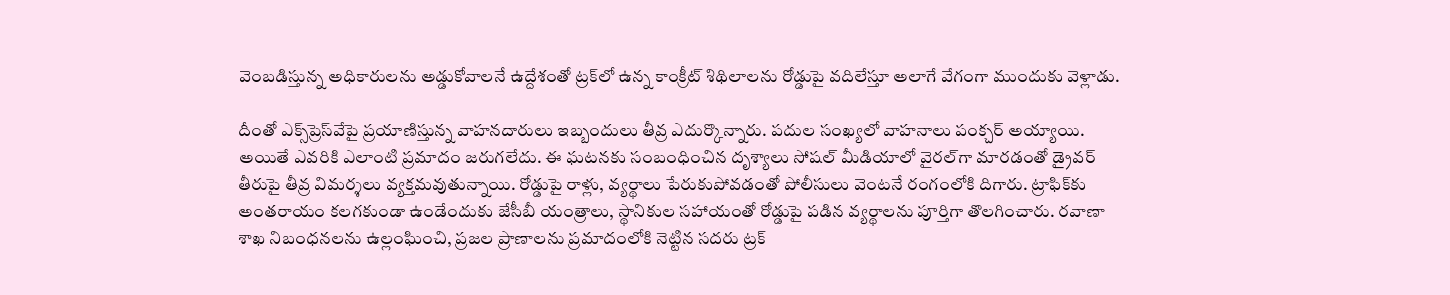వెంబడిస్తున్న అధికారులను అడ్డుకోవాలనే ఉద్దేశంతో ట్రక్‌లో ఉన్న కాంక్రీట్ శిథిలాలను రోడ్డుపై వ‌దిలేస్తూ అలాగే వేగంగా ముందుకు వెళ్లాడు.

దీంతో ఎక్స్‌ప్రెస్‌వేపై ప్రయాణిస్తున్న వాహనదారులు ఇబ్బందులు తీవ్ర‌ ఎదుర్కొన్నారు. ప‌దుల సంఖ్య‌లో వాహ‌నాలు పంక్చ‌ర్ అయ్యాయి. అయితే ఎవ‌రికి ఎలాంటి ప్ర‌మాదం జ‌రుగ‌లేదు. ఈ ఘటనకు సంబంధించిన దృశ్యాలు సోష‌ల్ మీడియాలో వైరల్‌గా మారడంతో డ్రైవర్ తీరుపై తీవ్ర విమర్శలు వ్యక్తమవుతున్నాయి. రోడ్డుపై రాళ్లు, వ్యర్థాలు పేరుకుపోవడంతో పోలీసులు వెంటనే రంగంలోకి దిగారు. ట్రాఫిక్‌కు అంతరాయం కలగకుండా ఉండేందుకు జేసీబీ యంత్రాలు, స్థానికుల‌ సహాయంతో రోడ్డుపై పడిన వ్యర్థాలను పూర్తిగా తొలగించారు. రవాణా శాఖ నిబంధనలను ఉల్లంఘించి, ప్రజల ప్రాణాలను ప్రమాదంలోకి నెట్టిన సదరు ట్రక్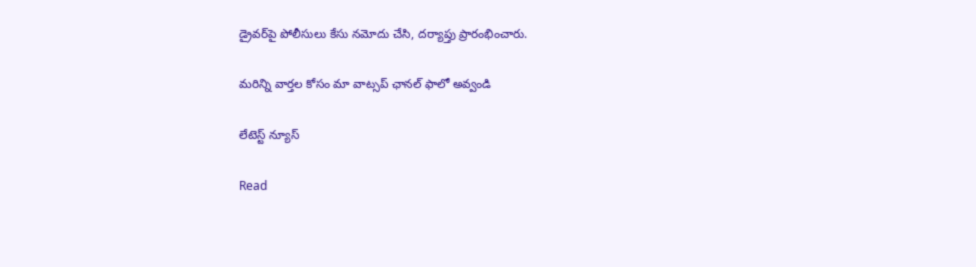డ్రైవర్‌పై పోలీసులు కేసు నమోదు చేసి, దర్యాప్తు ప్రారంభించారు.

మ‌రిన్ని వార్త‌ల కోసం మా వాట్స‌ప్ ఛాన‌ల్ ఫాలో అవ్వండి

లేటెస్ట్ న్యూస్‌

Read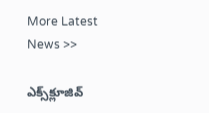More Latest News >>

ఎక్స్‌క్లూజివ్‌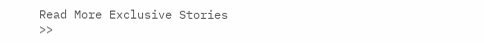Read More Exclusive Stories >>